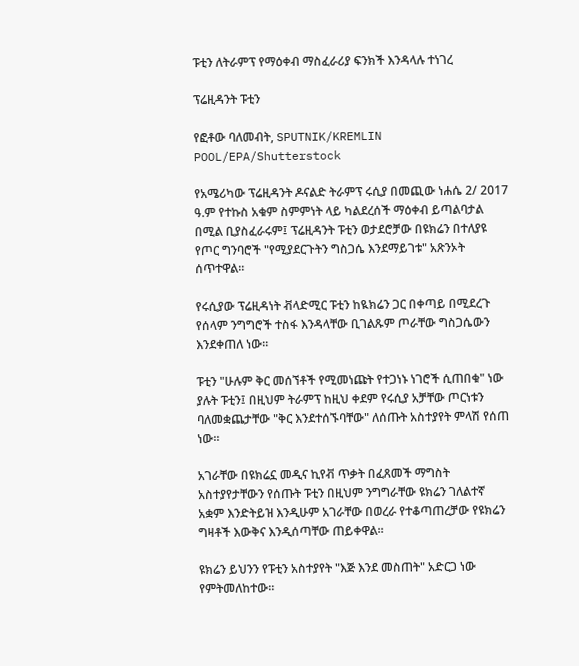ፑቲን ለትራምፕ የማዕቀብ ማስፈራሪያ ፍንክች እንዳላሉ ተነገረ

ፕሬዚዳንት ፑቲን

የፎቶው ባለመብት, SPUTNIK/KREMLIN POOL/EPA/Shutterstock

የአሜሪካው ፕሬዚዳንት ዶናልድ ትራምፕ ሩሲያ በመጪው ነሐሴ 2/ 2017 ዓ.ም የተኩስ አቁም ስምምነት ላይ ካልደረሰች ማዕቀብ ይጣልባታል በሚል ቢያስፈራሩም፤ ፕሬዚዳንት ፑቲን ወታደሮቻው በዩክሬን በተለያዩ የጦር ግንባሮች "የሚያደርጉትን ግስጋሴ እንደማይገቱ" አጽንኦት ሰጥተዋል።

የሩሲያው ፕሬዚዳነት ቭላድሚር ፑቲን ከዪክሬን ጋር በቀጣይ በሚደረጉ የሰላም ንግግሮች ተስፋ እንዳላቸው ቢገልጹም ጦራቸው ግስጋሴውን እንደቀጠለ ነው።

ፑቲን "ሁሉም ቅር መሰኘቶች የሚመነጩት የተጋነኑ ነገሮች ሲጠበቁ" ነው ያሉት ፑቲን፤ በዚህም ትራምፕ ከዚህ ቀደም የሩሲያ አቻቸው ጦርነቱን ባለመቋጨታቸው "ቅር እንደተሰኙባቸው" ለሰጡት አስተያየት ምላሽ የሰጠ ነው።

አገራቸው በዩክሬኗ መዲና ኪየቭ ጥቃት በፈጸመች ማግስት አስተያየታቸውን የሰጡት ፑቲን በዚህም ንግግራቸው ዩክሬን ገለልተኛ አቋም እንድትይዝ እንዲሁም አገራቸው በወረራ የተቆጣጠረቻው የዩክሬን ግዛቶች እውቅና እንዲሰጣቸው ጠይቀዋል።

ዩክሬን ይህንን የፑቲን አስተያየት "እጅ እንደ መስጠት" አድርጋ ነው የምትመለከተው።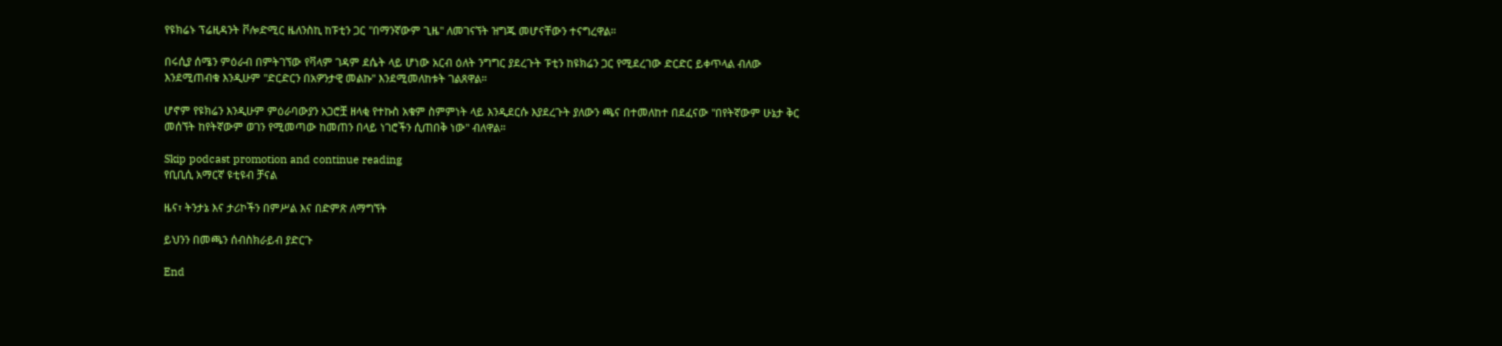የዩክሬኑ ፕሬዚዳንት ቮሎድሚር ዜለንስኪ ከፑቲን ጋር "በማንኛውም ጊዜ" ለመገናኘት ዝግጁ መሆናቸውን ተናግረዋል።

በሩሲያ ሰሜን ምዕራብ በምትገኘው የቫላም ገዳም ደሴት ላይ ሆነው አርብ ዕለት ንግግር ያደረጉት ፑቲን ከዩክሬን ጋር የሚደረገው ድርድር ይቀጥላል ብለው እንደሚጠብቁ እንዲሁም "ድርድርን በአዎንታዊ መልኩ" እንደሚመለከቱት ገልጸዋል።

ሆኖም የዩክሬን እንዲሁም ምዕራባውያን አጋሮቿ ዘላቂ የተኩስ አቁም ስምምነት ላይ እንዲደርሱ እያደረጉት ያለውን ጫና በተመለከተ በደፈናው "በየትኛውም ሁኔታ ቅር መሰኘት ከየትኛውም ወገን የሚመጣው ከመጠን በላይ ነገሮችን ሲጠበቅ ነው" ብለዋል።

Skip podcast promotion and continue reading
የቢቢሲ አማርኛ ዩቲዩብ ቻናል

ዜና፣ ትንታኔ እና ታሪኮችን በምሥል እና በድምጽ ለማግኘት

ይህንን በመጫን ሰብስክራይብ ያድርጉ

End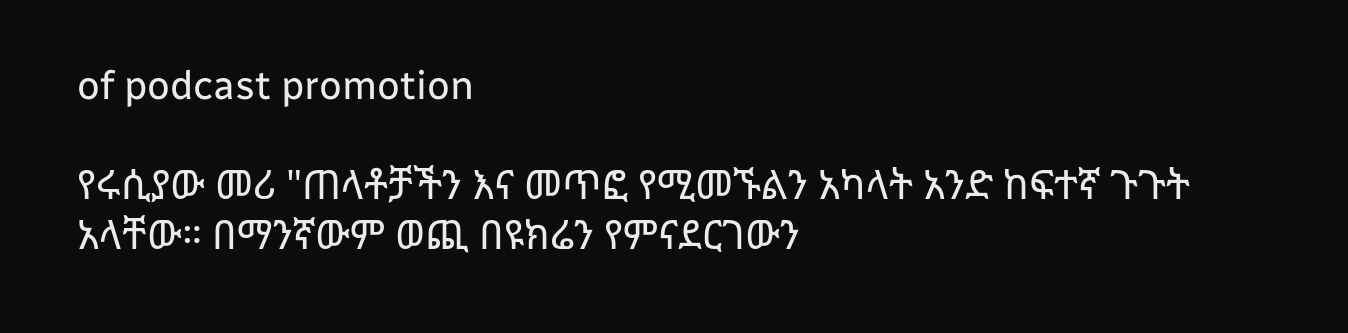of podcast promotion

የሩሲያው መሪ "ጠላቶቻችን እና መጥፎ የሚመኙልን አካላት አንድ ከፍተኛ ጉጉት አላቸው። በማንኛውም ወጪ በዩክሬን የምናደርገውን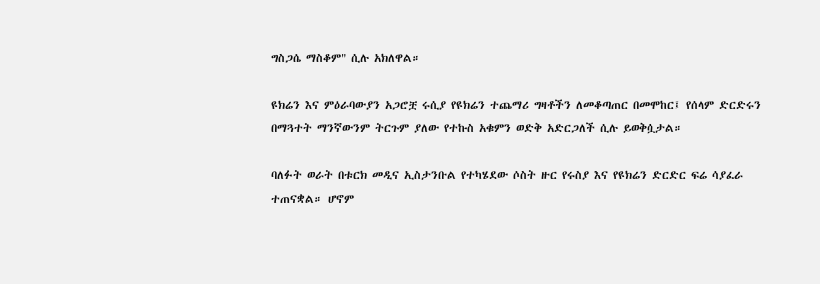ግስጋሴ ማስቆም" ሲሉ አክለዋል።

ዩክሬን እና ምዕራባውያን አጋሮቿ ሩሲያ የዩክሬን ተጨማሪ ግዛቶችን ለመቆጣጠር በመሞከር፤ የሰላም ድርድሩን በማጓተት ማንኛውንም ትርጉም ያለው የተኩስ አቁምን ወድቅ አድርጋለች ሲሉ ይወቅሷታል።

ባለፉት ወራት በቱርክ መዲና ኢስታንቡል የተካሄደው ሶስት ዙር የሩስያ እና የዩክሬን ድርድር ፍሬ ሳያፈራ ተጠናቋል። ሆኖም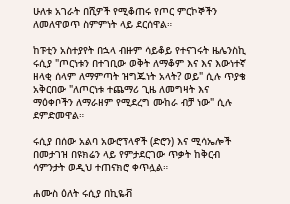ሁለቱ አገራት በሺዎች የሚቆጠሩ የጦር ምርኮኞችን ለመለዋወጥ ስምምነት ላይ ደርሰዋል።

ከፑቲን አስተያየት በኋላ ብዙም ሳይቆይ የተናገሩት ዜሌንስኪ ሩሲያ "ጦርነቱን በተገቢው ወቅት ለማቆም እና እና እውነተኛ ዘላቂ ሰላም ለማምጣት ዝግጁነት አላት? ወይ" ሲሉ ጥያቄ አቅርበው "ለጦርነቱ ተጨማሪ ጊዜ ለመግዛት እና ማዕቀቦችን ለማራዘም የሚደረግ ሙከራ ብቻ ነው" ሲሉ ደምድመዋል።

ሩሲያ በሰው አልባ አውሮፕላኖች (ድሮን) እና ሚሳኤሎች በመታገዝ በዩክሬን ላይ የምታደርገው ጥቃት ከቅርብ ሳምንታት ወዲህ ተጠናክሮ ቀጥሏል።

ሐሙስ ዕለት ሩሲያ በኪዬቭ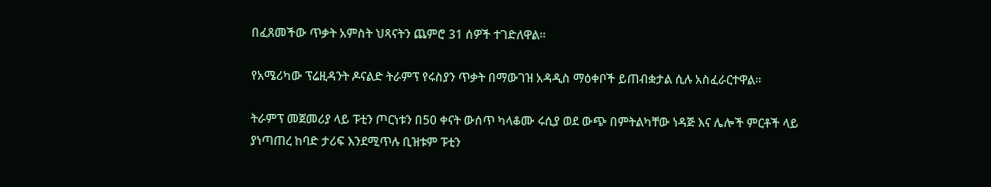በፈጸመችው ጥቃት አምስት ህጻናትን ጨምሮ 31 ሰዎች ተገድለዋል።

የአሜሪካው ፕሬዚዳንት ዶናልድ ትራምፕ የሩስያን ጥቃት በማውገዝ አዳዲስ ማዕቀቦች ይጠብቋታል ሲሉ አስፈራርተዋል።

ትራምፕ መጀመሪያ ላይ ፑቲን ጦርነቱን በ50 ቀናት ውሰጥ ካላቆሙ ሩሲያ ወደ ውጭ በምትልካቸው ነዳጅ እና ሌሎች ምርቶች ላይ ያነጣጠረ ከባድ ታሪፍ እንደሚጥሉ ቢዝቱም ፑቲን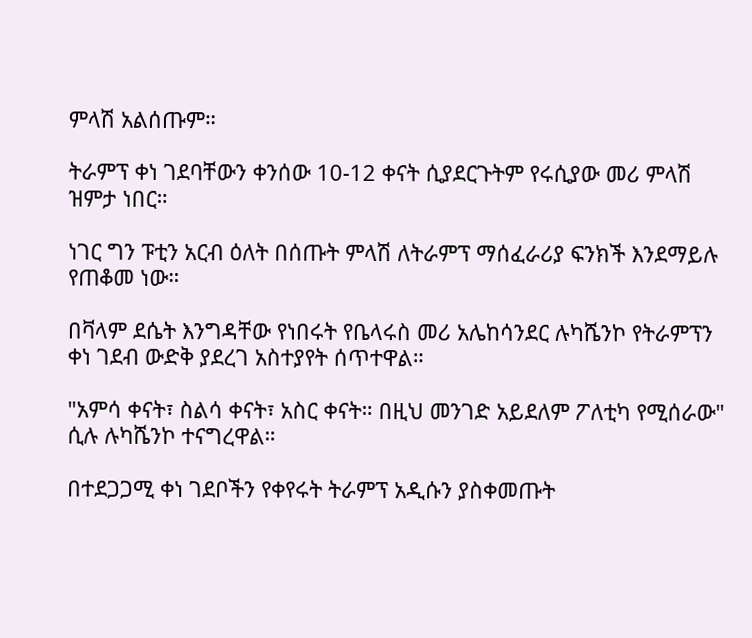ምላሽ አልሰጡም።

ትራምፕ ቀነ ገደባቸውን ቀንሰው 10-12 ቀናት ሲያደርጉትም የሩሲያው መሪ ምላሽ ዝምታ ነበር።

ነገር ግን ፑቲን አርብ ዕለት በሰጡት ምላሽ ለትራምፕ ማሰፈራሪያ ፍንክች እንደማይሉ የጠቆመ ነው።

በቫላም ደሴት እንግዳቸው የነበሩት የቤላሩስ መሪ አሌከሳንደር ሉካሼንኮ የትራምፕን ቀነ ገደብ ውድቅ ያደረገ አስተያየት ሰጥተዋል።

"አምሳ ቀናት፣ ስልሳ ቀናት፣ አስር ቀናት። በዚህ መንገድ አይደለም ፖለቲካ የሚሰራው" ሲሉ ሉካሼንኮ ተናግረዋል።

በተደጋጋሚ ቀነ ገደቦችን የቀየሩት ትራምፕ አዲሱን ያስቀመጡት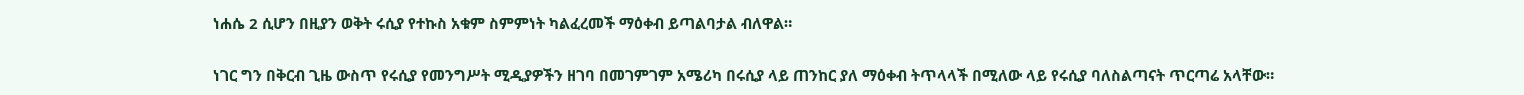ነሐሴ 2 ሲሆን በዚያን ወቅት ሩሲያ የተኩስ አቁም ስምምነት ካልፈረመች ማዕቀብ ይጣልባታል ብለዋል።

ነገር ግን በቅርብ ጊዜ ውስጥ የሩሲያ የመንግሥት ሚዲያዎችን ዘገባ በመገምገም አሜሪካ በሩሲያ ላይ ጠንከር ያለ ማዕቀብ ትጥላላች በሚለው ላይ የሩሲያ ባለስልጣናት ጥርጣሬ አላቸው።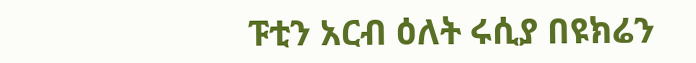ፑቲን አርብ ዕለት ሩሲያ በዩክሬን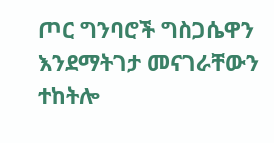ጦር ግንባሮች ግስጋሴዋን እንደማትገታ መናገራቸውን ተከትሎ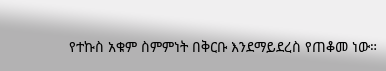የተኩስ አቁም ስምምነት በቅርቡ እንደማይደረስ የጠቆመ ነው።